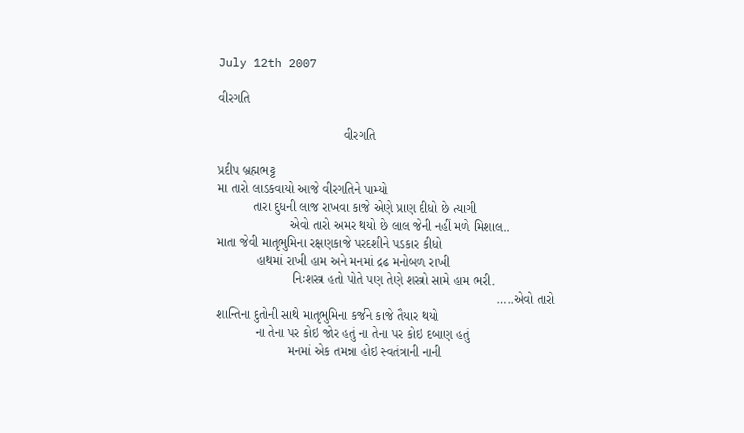July 12th 2007

વીરગતિ

                                   વીરગતિ

પ્રદીપ બ્રહ્મભટ્ટ
મા તારો લાડકવાયો આજે વીરગતિને પામ્યો
          તારા દુધની લાજ રાખવા કાજે એણે પ્રાણ દીધો છે ત્યાગી
                    એવો તારો અમર થયો છે લાલ જેની નહીં મળે મિશાલ..
માતા જેવી માતૃભુમિના રક્ષણકાજે પરદશીને પડકાર કીધો
           હાથમાં રાખી હામ અને મનમાં દ્રઢ મનોબળ રાખી
                     નિઃશસ્ત્ર હતો પોતે પણ તેણે શસ્ત્રો સામે હામ ભરી.
                                                                              …..એવો તારો
શાન્તિના દુતોની સાથે માતૃભુમિના કર્જને કાજે તૈયાર થયો
           ના તેના પર કોઇ જોર હતું ના તેના પર કોઇ દબાણ હતું
                    મનમાં એક તમન્ના હોઇ સ્વતંત્રાની નાની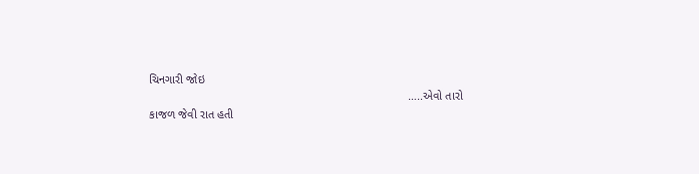ચિનગારી જોઇ
                                                                               …..એવો તારો
કાજળ જેવી રાત હતી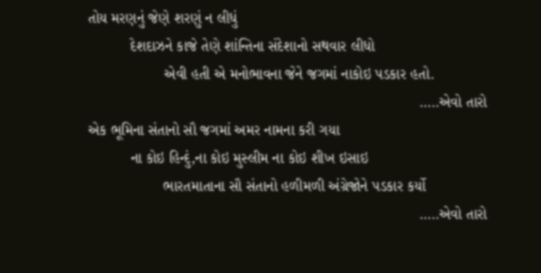તોય મરણનું જેણે શરણું ન લીધું
          દેશદાઝને કાજે તેણે શાંન્તિના સંદેશાનો સથવાર લીધો
                  એવી હતી એ મનોભાવના જેને જગમાં નાકોઇ પડકાર હતો.
                                                                               …..એવો તારો
એક ભૂમિના સંતાનો સૌ જગમાં અમર નામના કરી ગયા
          ના કોઇ હિન્દું,ના કોઇ મુસ્લીમ ના કોઇ શીખ ઇસાઇ
                  ભારતમાતાના સૌ સંતાનો હળીમળી અંગ્રેજોને પડકાર કર્યો
                                                                               …..એવો તારો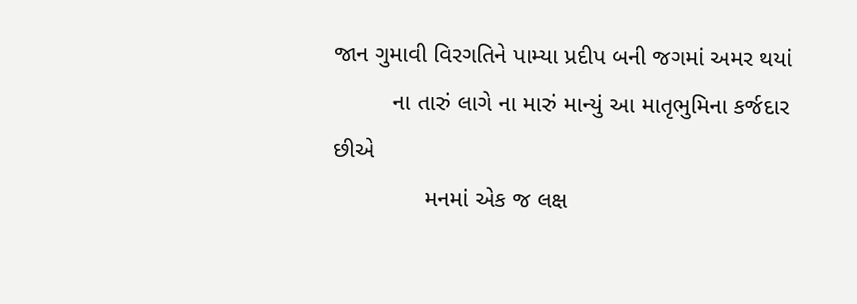જાન ગુમાવી વિરગતિને પામ્યા પ્રદીપ બની જગમાં અમર થયાં
         ના તારું લાગે ના મારું માન્યું આ માતૃભુમિના કર્જદાર છીએ
              મનમાં એક જ લક્ષ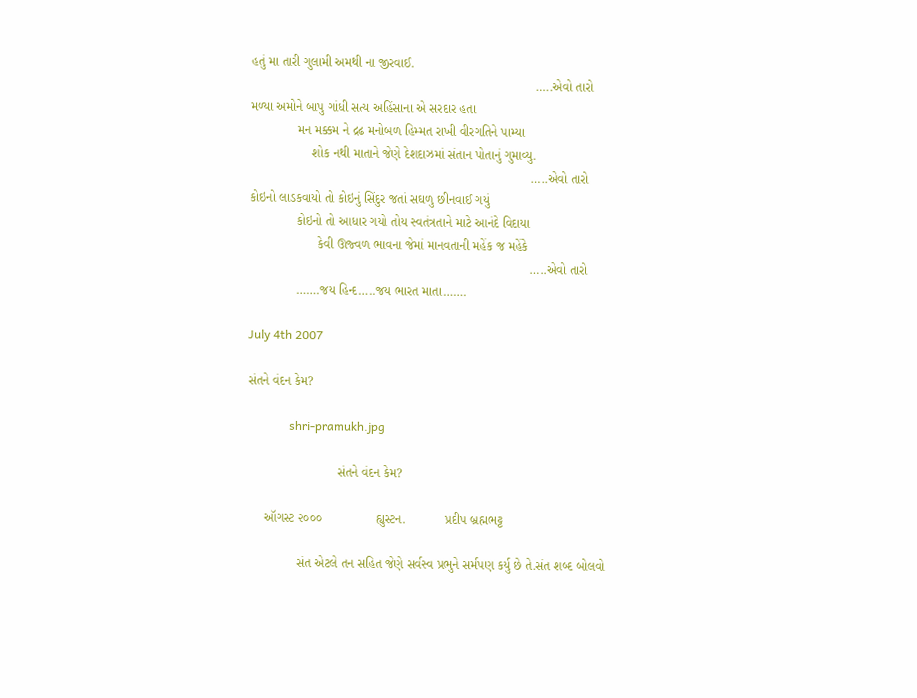હતું મા તારી ગુલામી અમથી ના જીરવાઈ.
                                                                               …..એવો તારો
મળ્યા અમોને બાપુ ગાંધી સત્ય અહિંસાના એ સરદાર હતા
             મન મક્કમ ને દ્રઢ મનોબળ હિમ્મત રાખી વીરગતિને પામ્યા
                 શોક નથી માતાને જેણે દેશદાઝમાં સંતાન પોતાનું ગુમાવ્યુ.
                                                                              …..એવો તારો
કોઇનો લાડકવાયો તો કોઇનું સિંદુર જતાં સઘળુ છીનવાઈ ગયું
             કોઇનો તો આધાર ગયો તોય સ્વતંત્રતાને માટે આનંદે વિદાયા
                   કેવી ઊજ્વળ ભાવના જેમાં માનવતાની મહેંક જ મહેંકે
                                                                              …..એવો તારો
             …….જય હિન્દ…..જય ભારત માતા…….

July 4th 2007

સંતને વંદન કેમ?

              shri-pramukh.jpg

                         સંતને વંદન કેમ?

     ઑગસ્ટ ૨૦૦૦               હ્યુસ્ટન.           પ્રદીપ બ્રહ્મભટ્ટ

              સંત એટલે તન સહિત જેણે સર્વસ્વ પ્રભુને સર્મપણ કર્યુ છે તે.સંત શબ્દ બોલવો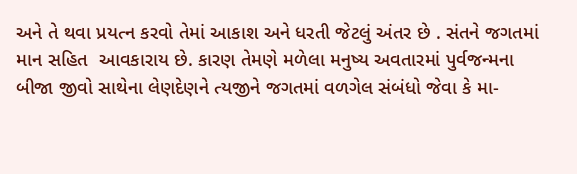અને તે થવા પ્રયત્ન કરવો તેમાં આકાશ અને ધરતી જેટલું અંતર છે . સંતને જગતમાં માન સહિત  આવકારાય છે. કારણ તેમણે મળેલા મનુષ્ય અવતારમાં પુર્વજન્મના બીજા જીવો સાથેના લેણદેણને ત્યજીને જગતમાં વળગેલ સંબંધો જેવા કે મા-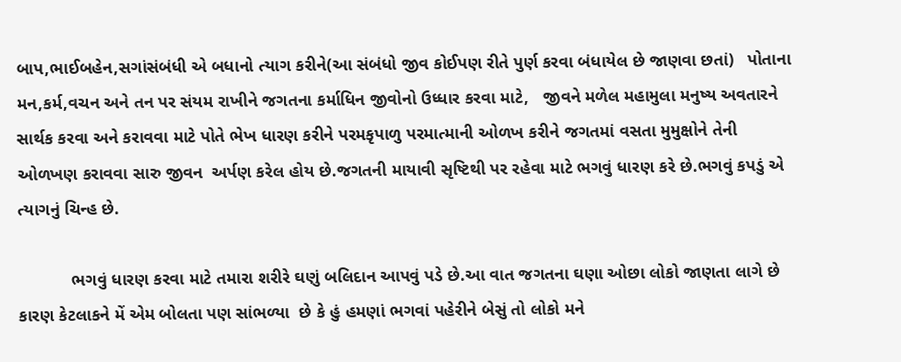બાપ,ભાઈબહેન,સગાંસંબંધી એ બધાનો ત્યાગ કરીને(આ સંબંધો જીવ કોઈપણ રીતે પુર્ણ કરવા બંધાયેલ છે જાણવા છતાં)   પોતાના મન,કર્મ,વચન અને તન પર સંયમ રાખીને જગતના કર્માધિન જીવોનો ઉધ્ધાર કરવા માટે,   જીવને મળેલ મહામુલા મનુષ્ય અવતારને સાર્થક કરવા અને કરાવવા માટે પોતે ભેખ ધારણ કરીને પરમકૃપાળુ પરમાત્માની ઓળખ કરીને જગતમાં વસતા મુમુક્ષોને તેની ઓળખણ કરાવવા સારુ જીવન  અર્પણ કરેલ હોય છે.જગતની માયાવી સૃષ્ટિથી પર રહેવા માટે ભગવું ધારણ કરે છે.ભગવું કપડું એ ત્યાગનું ચિન્હ છે.

           ભગવું ધારણ કરવા માટે તમારા શરીરે ઘણું બલિદાન આપવું પડે છે.આ વાત જગતના ઘણા ઓછા લોકો જાણતા લાગે છે કારણ કેટલાકને મેં એમ બોલતા પણ સાંભળ્યા  છે કે હું હમણાં ભગવાં પહેરીને બેસું તો લોકો મને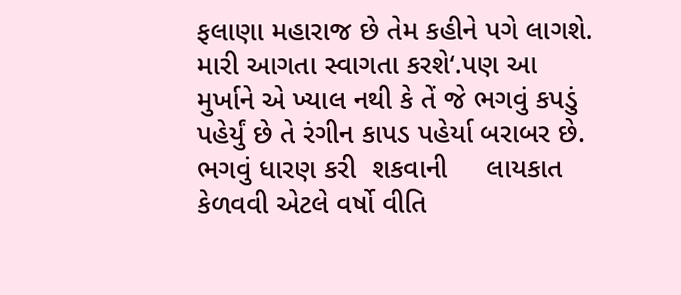ફલાણા મહારાજ છે તેમ કહીને પગે લાગશે. મારી આગતા સ્વાગતા કરશે‘.પણ આ મુર્ખાને એ ખ્યાલ નથી કે તેં જે ભગવું કપડું પહેર્યું છે તે રંગીન કાપડ પહેર્યા બરાબર છે. ભગવું ધારણ કરી  શકવાની     લાયકાત કેળવવી એટલે વર્ષો વીતિ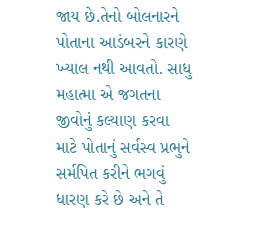જાય છે.તેનો બોલનારને પોતાના આડંબરને કારણે ખ્યાલ નથી આવતો. સાધુ મહાત્મા એ જગતના જીવોનું કલ્યાણ કરવા માટે પોતાનું સર્વસ્વ પ્રભુને સર્મપિત કરીને ભગવું ધારણ કરે છે અને તે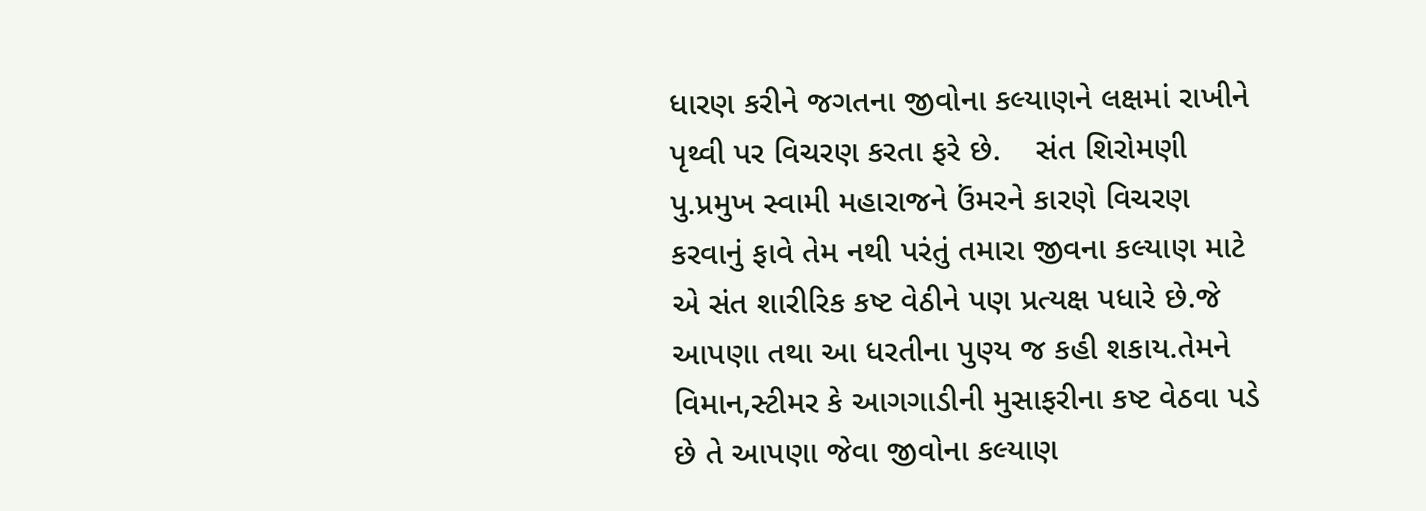ધારણ કરીને જગતના જીવોના કલ્યાણને લક્ષમાં રાખીને પૃથ્વી પર વિચરણ કરતા ફરે છે.    સંત શિરોમણી  પુ.પ્રમુખ સ્વામી મહારાજને ઉંમરને કારણે વિચરણ કરવાનું ફાવે તેમ નથી પરંતું તમારા જીવના કલ્યાણ માટે એ સંત શારીરિક કષ્ટ વેઠીને પણ પ્રત્યક્ષ પધારે છે.જે આપણા તથા આ ધરતીના પુણ્ય જ કહી શકાય.તેમને વિમાન,સ્ટીમર કે આગગાડીની મુસાફરીના કષ્ટ વેઠવા પડે છે તે આપણા જેવા જીવોના કલ્યાણ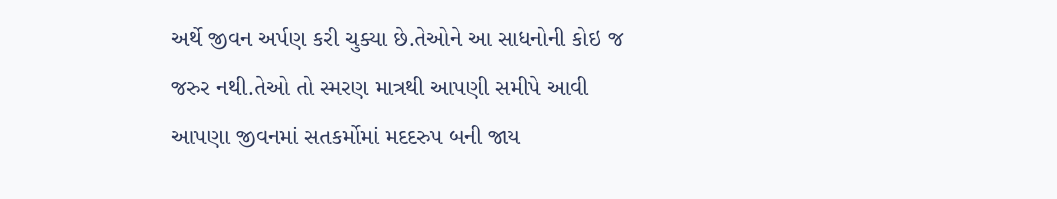અર્થે જીવન અર્પણ કરી ચુક્યા છે.તેઓને આ સાધનોની કોઇ જ જરુર નથી.તેઓ તો સ્મરણ માત્રથી આપણી સમીપે આવી આપણા જીવનમાં સતકર્મોમાં મદદરુપ બની જાય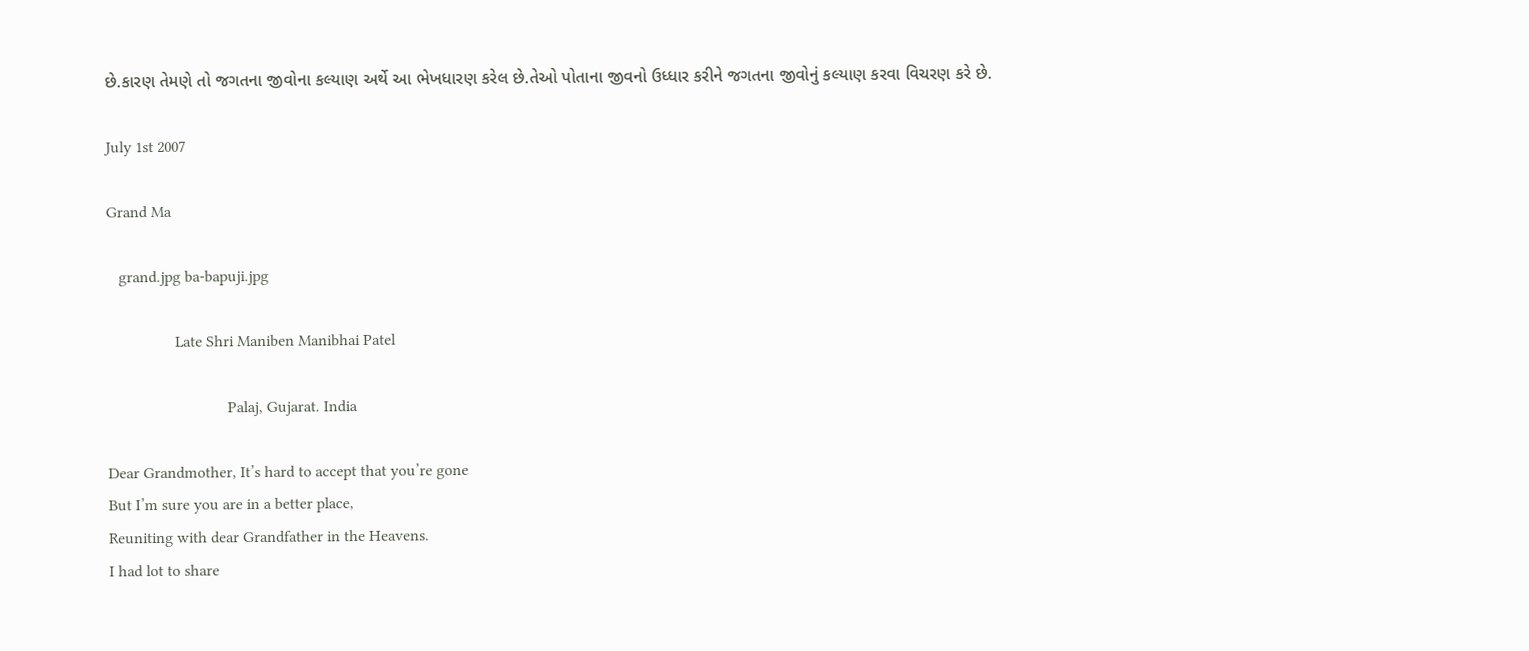છે.કારણ તેમણે તો જગતના જીવોના કલ્યાણ અર્થે આ ભેખધારણ કરેલ છે.તેઓ પોતાના જીવનો ઉધ્ધાર કરીને જગતના જીવોનું કલ્યાણ કરવા વિચરણ કરે છે.

July 1st 2007

Grand Ma

   grand.jpg ba-bapuji.jpg

                 Late Shri Maniben Manibhai Patel

                              Palaj, Gujarat. India

Dear Grandmother, It’s hard to accept that you’re gone
But I’m sure you are in a better place,
Reuniting with dear Grandfather in the Heavens.
I had lot to share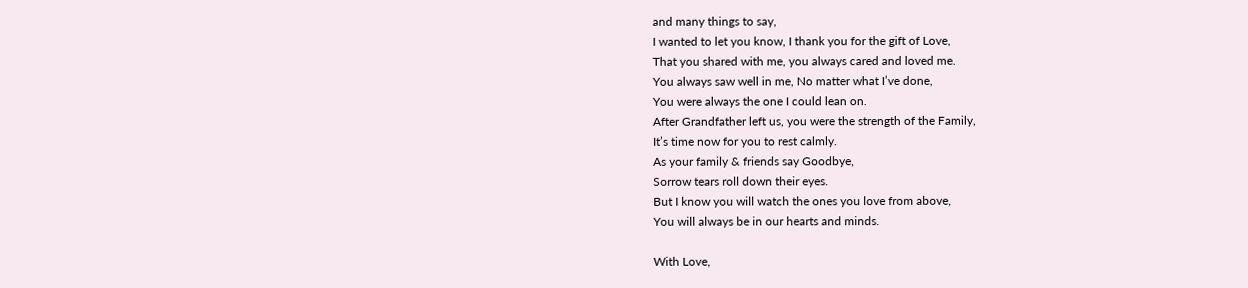and many things to say,
I wanted to let you know, I thank you for the gift of Love,
That you shared with me, you always cared and loved me.
You always saw well in me, No matter what I’ve done,
You were always the one I could lean on.
After Grandfather left us, you were the strength of the Family,
It’s time now for you to rest calmly.
As your family & friends say Goodbye,
Sorrow tears roll down their eyes.
But I know you will watch the ones you love from above,
You will always be in our hearts and minds.

With Love,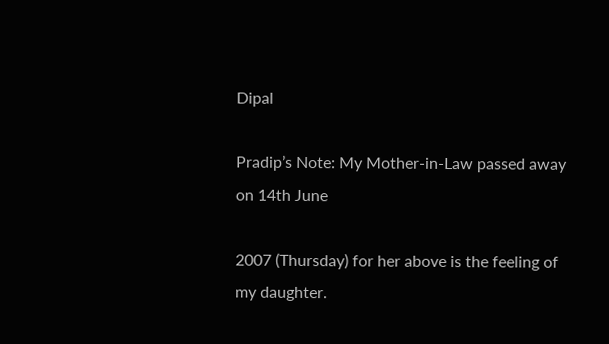Dipal

Pradip’s Note: My Mother-in-Law passed away on 14th June

2007 (Thursday) for her above is the feeling of my daughter.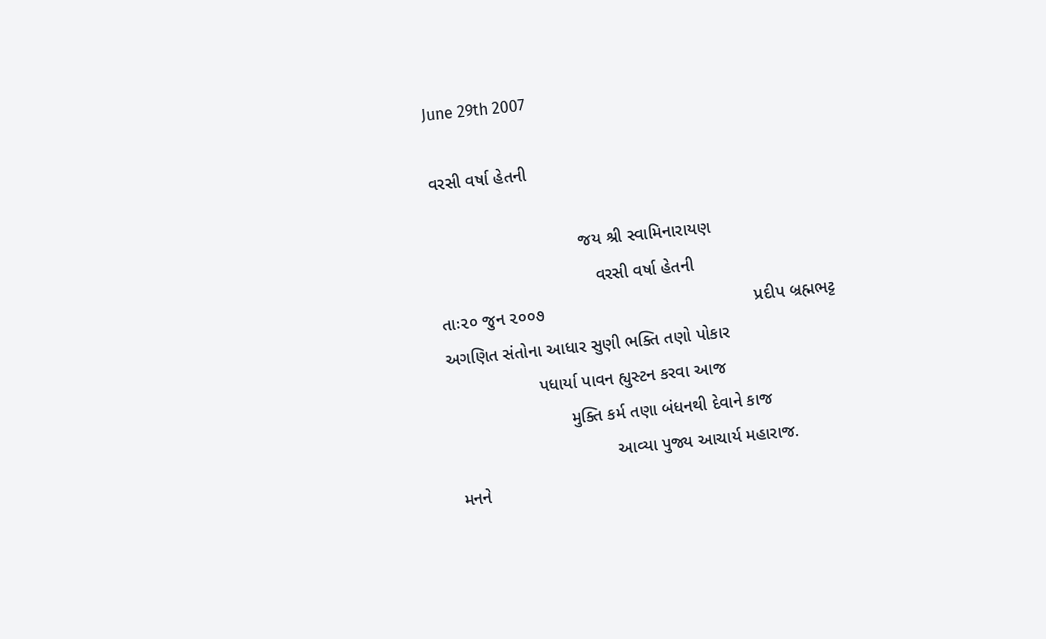June 29th 2007

વરસી વર્ષા હેતની

                              જય શ્રી સ્વામિનારાયણ
                                 વરસી વર્ષા હેતની
તાઃ૨૦ જુન ૨૦૦૭                                            પ્રદીપ બ્રહ્મભટ્ટ
અગણિત સંતોના આધાર સુણી ભક્તિ તણો પોકાર
                   પધાર્યા પાવન હ્યુસ્ટન કરવા આજ
                         મુક્તિ કર્મ તણા બંધનથી દેવાને કાજ
                                  આવ્યા પુજ્ય આચાર્ય મહારાજ.
 મનને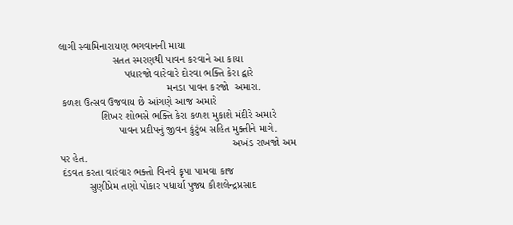લાગી સ્વામિનારાયણ ભગવાનની માયા
                  સતત સ્મરણથી પાવન કરવાને આ કાયા
                      પધારજો વારેવારે દોરવા ભક્તિ કેરા દ્વારે
                                    મનડા પાવન કરજો  અમારા.
 કળશ ઉત્સવ ઉજવાય છે આંગણે આજ અમારે
              શિખર શોભસે ભક્તિ કેરા કળશ મુકાશે મંદીરે અમારે
                    પાવન પ્રદીપનું જીવન કુંટુંબ સહિત મુક્તીને માગે.
                                                          અખંડ રાખજો અમ પર હેત.
 દંડવત કરતા વારંવાર ભક્તો વિનવે કૃપા પામવા કાજ
          સુણીપ્રેમ તણો પોકાર પધાર્યા પુજ્ય કૌશલેન્દ્રપ્રસાદ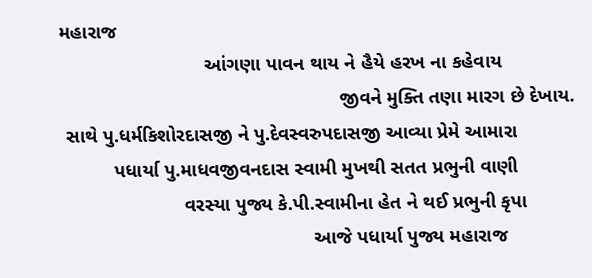મહારાજ
                           આંગણા પાવન થાય ને હૈયે હરખ ના કહેવાય
                                                    જીવને મુક્તિ તણા મારગ છે દેખાય.
 સાથે પુ.ધર્મકિશોરદાસજી ને પુ.દેવસ્વરુપદાસજી આવ્યા પ્રેમે આમારા
          પધાર્યા પુ.માધવજીવનદાસ સ્વામી મુખથી સતત પ્રભુની વાણી
                       વરસ્યા પુજ્ય કે.પી.સ્વામીના હેત ને થઈ પ્રભુની કૃપા
                                               આજે પધાર્યા પુજ્ય મહારાજ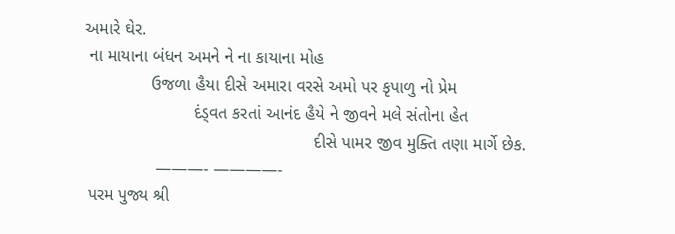અમારે ઘેર.
 ના માયાના બંધન અમને ને ના કાયાના મોહ
              ઉજળા હૈયા દીસે અમારા વરસે અમો પર કૃપાળુ નો પ્રેમ
                       દંડ્વત કરતાં આનંદ હૈયે ને જીવને મલે સંતોના હેત
                                                દીસે પામર જીવ મુક્તિ તણા માર્ગે છેક.
               ———- ————-
 પરમ પુજ્ય શ્રી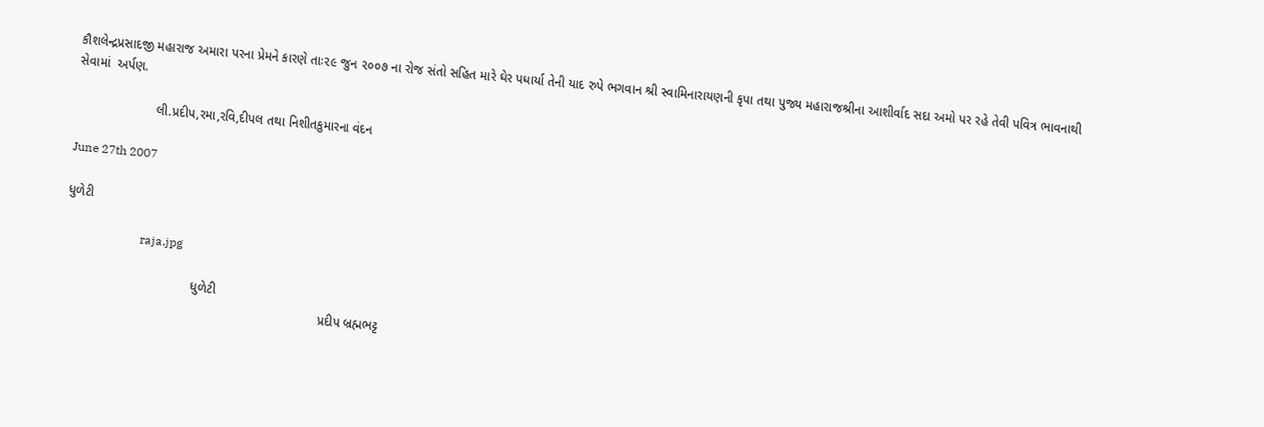કૌશલેન્દ્રપ્રસાદજી મહારાજ અમારા પરના પ્રેમને કારણે તાઃ૨૯ જુન ૨૦૦૭ ના રોજ સંતો સહિત મારે ઘેર પધાર્યા તેની યાદ રુપે ભગવાન શ્રી સ્વામિનારાયણની કૃપા તથા પુજ્ય મહારાજશ્રીના આશીર્વાદ સદા અમો પર રહે તેવી પવિત્ર ભાવનાથી સેવામાં  અર્પણ.

                      લી.પ્રદીપ,રમા,રવિ,દીપલ તથા નિશીતકુમારના વંદન

June 27th 2007

ધુળેટી

                         raja.jpg

                                    ધુળેટી
                                                                        પ્રદીપ બ્રહ્મભટ્ટ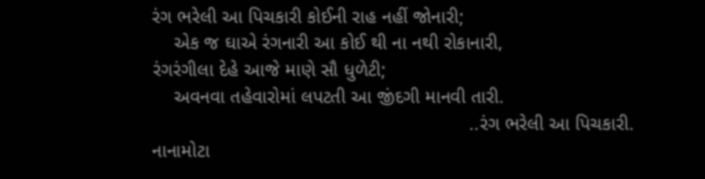રંગ ભરેલી આ પિચકારી કોઈની રાહ નહીં જોનારી;
    એક જ ઘાએ રંગનારી આ કોઈ થી ના નથી રોકાનારી,
રંગરંગીલા દેહે આજે માણે સૌ ધુળેટી;
    અવનવા તહેવારોમાં લપટતી આ જીંદગી માનવી તારી.
                                                           ..રંગ ભરેલી આ પિચકારી.
નાનામોટા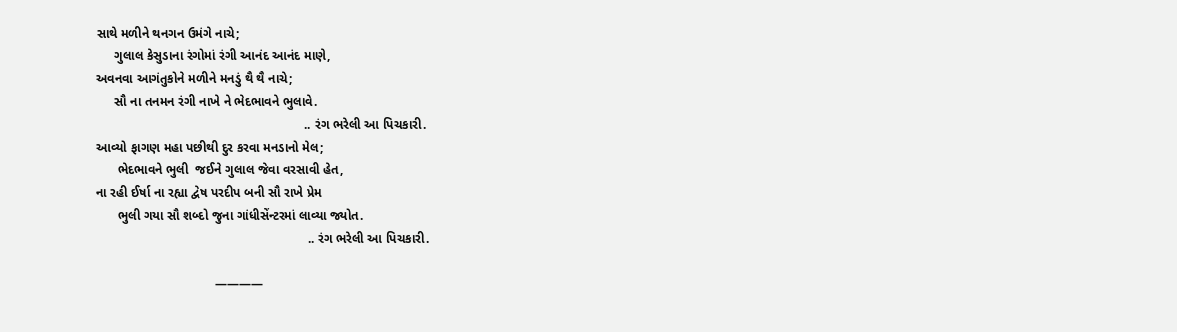સાથે મળીને થનગન ઉમંગે નાચે;
     ગુલાલ કેસુડાના રંગોમાં રંગી આનંદ આનંદ માણે,
અવનવા આગંતુકોને મળીને મનડું થૈ થૈ નાચે;
     સૌ ના તનમન રંગી નાખે ને ભેદભાવને ભુલાવે.
                                                          .. રંગ ભરેલી આ પિચકારી.
આવ્યો ફાગણ મહા પછીથી દુર કરવા મનડાનો મેલ;
      ભેદભાવને ભુલી  જઈને ગુલાલ જેવા વરસાવી હેત,
ના રહી ઈર્ષા ના રહ્યા દ્વેષ પરદીપ બની સૌ રાખે પ્રેમ
      ભુલી ગયા સૌ શબ્દો જુના ગાંધીસેંન્ટરમાં લાવ્યા જ્યોત.
                                                           .. રંગ ભરેલી આ પિચકારી.

                                 ————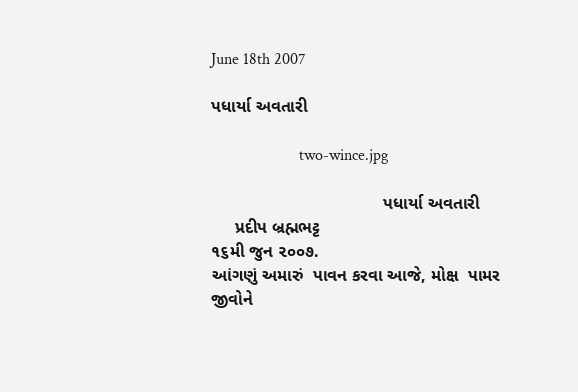June 18th 2007

પધાર્યા અવતારી

                      two-wince.jpg

                                    પધાર્યા અવતારી
     પ્રદીપ બ્રહ્મભટ્ટ                                          ૧૬મી જુન ૨૦૦૭.
આંગણું અમારું  પાવન કરવા આજે, મોક્ષ  પામર જીવોને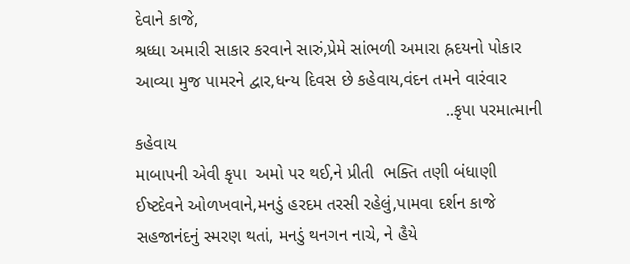દેવાને કાજે,
શ્રધ્ધા અમારી સાકાર કરવાને સારું,પ્રેમે સાંભળી અમારા હ્રદયનો પોકાર
આવ્યા મુજ પામરને દ્વાર,ધન્ય દિવસ છે કહેવાય,વંદન તમને વારંવાર
                                                                 ..કૃપા પરમાત્માની કહેવાય
માબાપની એવી કૃપા  અમો પર થઈ,ને પ્રીતી  ભક્તિ તણી બંધાણી
ઈષ્ટદેવને ઓળખવાને,મનડું હરદમ તરસી રહેલું,પામવા દર્શન કાજે
સહજાનંદનું સ્મરણ થતાં, મનડું થનગન નાચે, ને હૈયે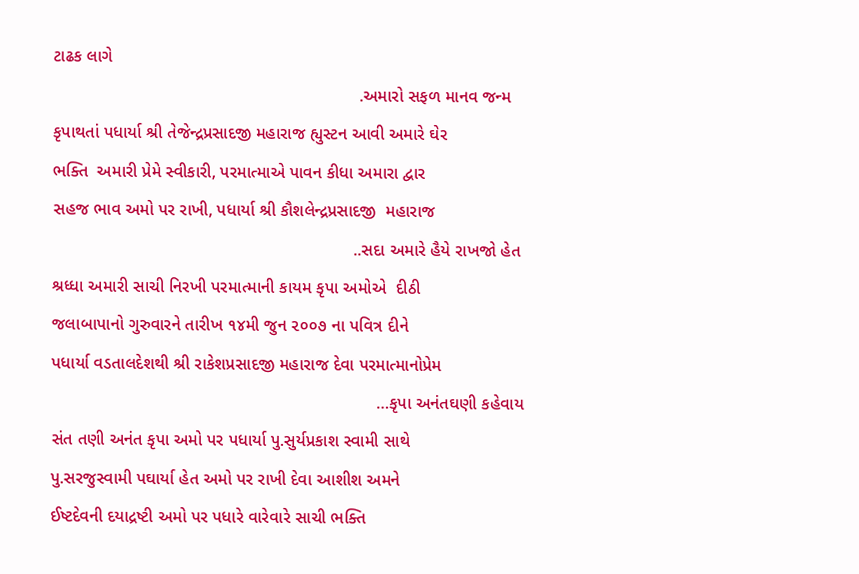ટાઢક લાગે
                                                                .અમારો સફળ માનવ જન્મ
કૃપાથતાં પધાર્યા શ્રી તેજેન્દ્રપ્રસાદજી મહારાજ હ્યુસ્ટન આવી અમારે ઘેર
ભક્તિ  અમારી પ્રેમે સ્વીકારી, પરમાત્માએ પાવન કીધા અમારા દ્વાર
સહજ ભાવ અમો પર રાખી, પધાર્યા શ્રી કૌશલેન્દ્રપ્રસાદજી  મહારાજ
                                                               ..સદા અમારે હૈયે રાખજો હેત
શ્રધ્ધા અમારી સાચી નિરખી પરમાત્માની કાયમ કૃપા અમોએ  દીઠી
જલાબાપાનો ગુરુવારને તારીખ ૧૪મી જુન ૨૦૦૭ ના પવિત્ર દીને
પધાર્યા વડતાલદેશથી શ્રી રાકેશપ્રસાદજી મહારાજ દેવા પરમાત્માનોપ્રેમ
                                                                    …કૃપા અનંતઘણી કહેવાય
સંત તણી અનંત કૃપા અમો પર પધાર્યા પુ.સુર્યપ્રકાશ સ્વામી સાથે
પુ.સરજુસ્વામી પઘાર્યા હેત અમો પર રાખી દેવા આશીશ અમને
ઈષ્ટદેવની દયાદ્રષ્ટી અમો પર પધારે વારેવારે સાચી ભક્તિ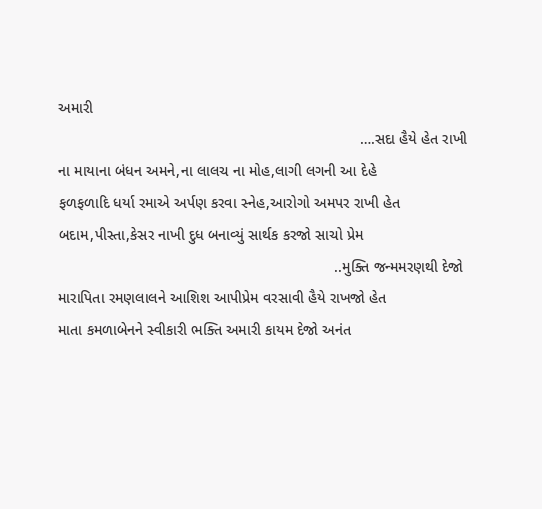અમારી
                                                                        ….સદા હૈયે હેત રાખી
ના માયાના બંધન અમને,ના લાલચ ના મોહ,લાગી લગની આ દેહે
ફળફળાદિ ધર્યા રમાએ અર્પણ કરવા સ્નેહ,આરોગો અમપર રાખી હેત
બદામ,પીસ્તા,કેસર નાખી દુધ બનાવ્યું સાર્થક કરજો સાચો પ્રેમ
                                                                  ..મુક્તિ જન્મમરણથી દેજો
મારાપિતા રમણલાલને આશિશ આપીપ્રેમ વરસાવી હૈયે રાખજો હેત
માતા કમળાબેનને સ્વીકારી ભક્તિ અમારી કાયમ દેજો અનંત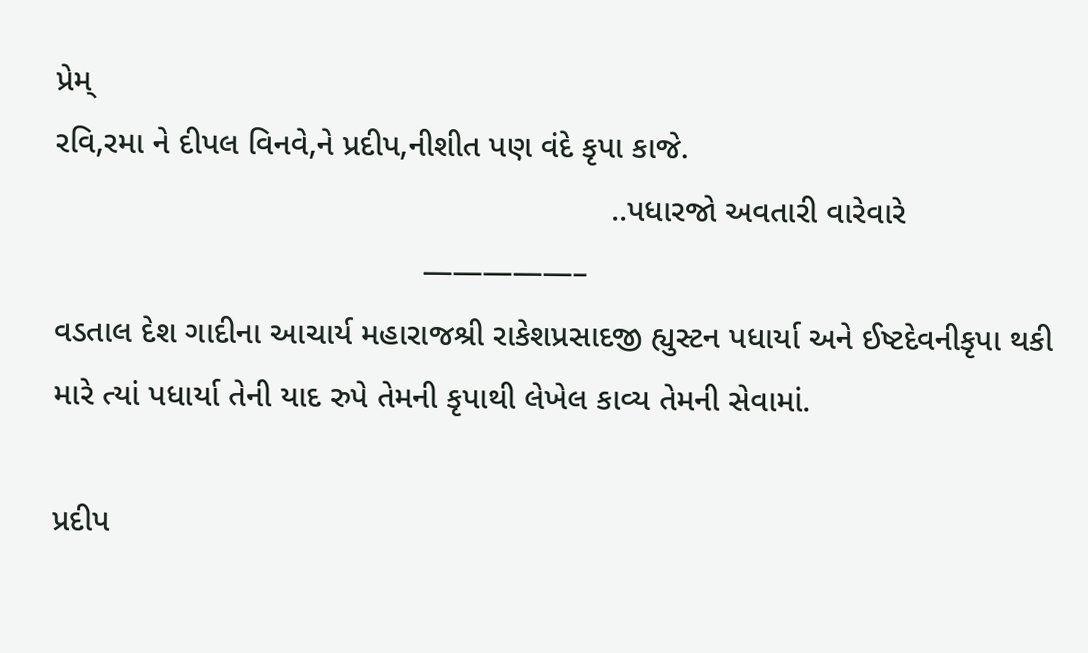પ્રેમ્
રવિ,રમા ને દીપલ વિનવે,ને પ્રદીપ,નીશીત પણ વંદે કૃપા કાજે.
                                                              ..પધારજો અવતારી વારેવારે
                                         —————–
વડતાલ દેશ ગાદીના આચાર્ય મહારાજશ્રી રાકેશપ્રસાદજી હ્યુસ્ટન પધાર્યા અને ઈષ્ટદેવનીકૃપા થકી મારે ત્યાં પધાર્યા તેની યાદ રુપે તેમની કૃપાથી લેખેલ કાવ્ય તેમની સેવામાં.

પ્રદીપ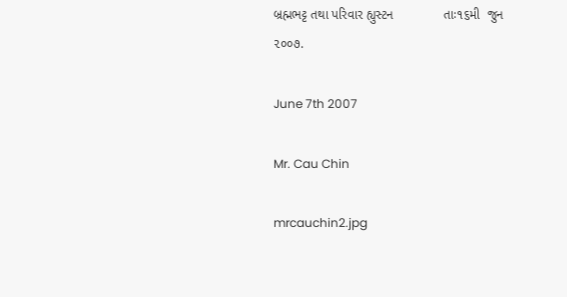બ્રહ્મભટ્ટ તથા પરિવાર હ્યુસ્ટન              તાઃ૧૬મી  જુન ૨૦૦૭.

June 7th 2007

Mr. Cau Chin

mrcauchin2.jpg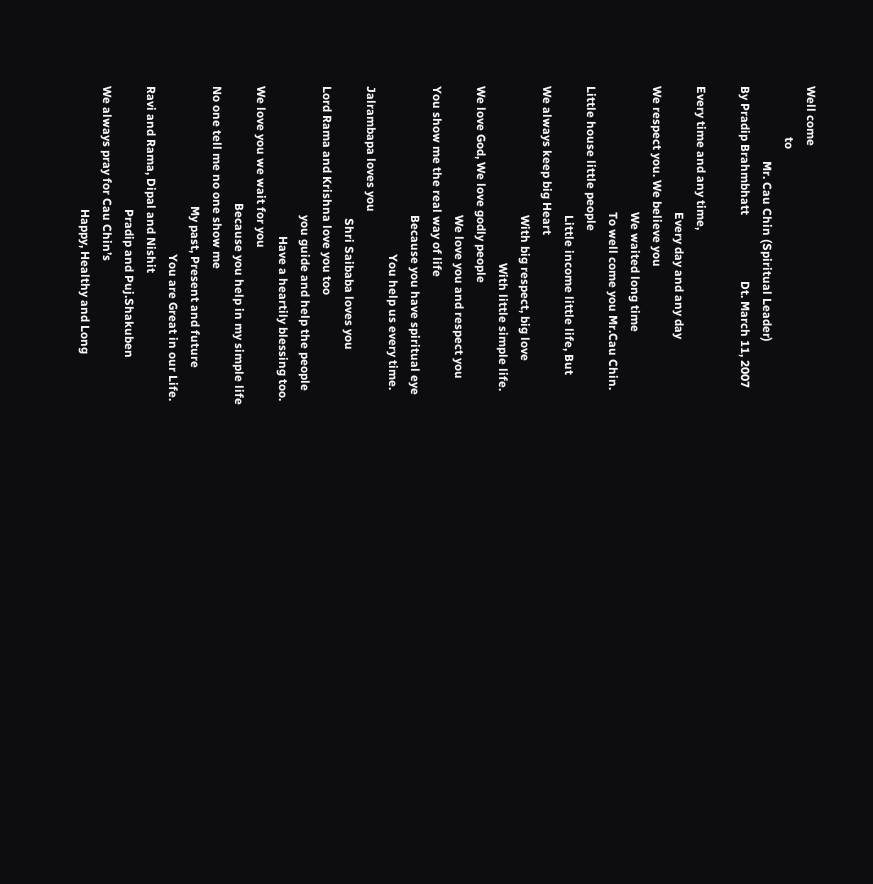Well come
                 to
                         Mr. Cau Chin (Spiritual Leader)
By Pradip Brahmbhatt                      Dt. March 11, 2007

Every time and any time,
                                          Every day and any day
We respect you. We believe you
                                          We waited long time
                                          To well come you Mr.Cau Chin.
Little house little people
                                           Little income little life, But
We always keep big Heart
                                           With big respect, big love
                                                           With little simple life.
We love God, We love godly people
                                           We love you and respect you
You show me the real way of life
                                           Because you have spiritual eye
                                                        You help us every time.
Jalrambapa loves you
                                            Shri Saibaba loves you
Lord Rama and Krishna love you too
                                           you guide and help the people
                                                  Have a heartily blessing too.
We love you we wait for you
                                       Because you help in my simple life
No one tell me no one show me
                                        My past, Present and future
                                                        You are Great in our Life.
Ravi and Rama, Dipal and Nishit
                                         Pradip and Puj.Shakuben
We always pray for Cau Chin’s
                                         Happy, Healthy and Long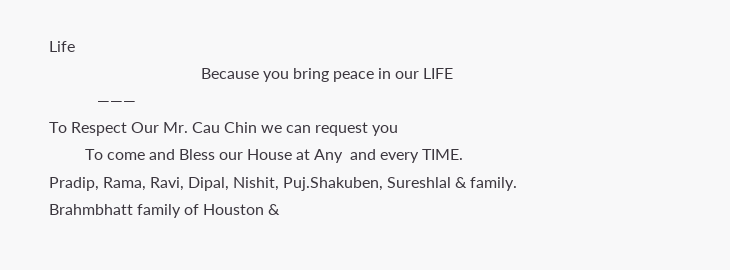Life
                                      Because you bring peace in our LIFE
            ———
To Respect Our Mr. Cau Chin we can request you
         To come and Bless our House at Any  and every TIME.
Pradip, Rama, Ravi, Dipal, Nishit, Puj.Shakuben, Sureshlal & family.
Brahmbhatt family of Houston &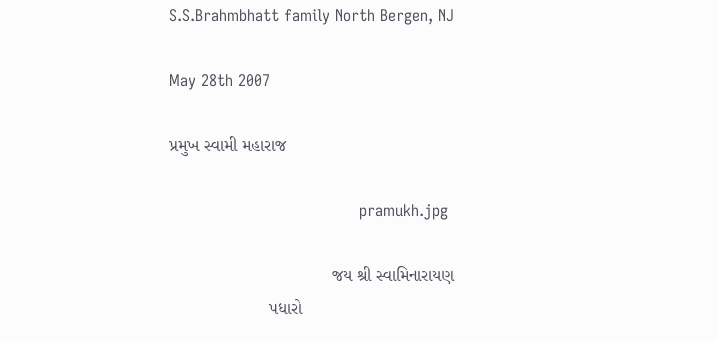S.S.Brahmbhatt family North Bergen, NJ

May 28th 2007

પ્રમુખ સ્વામી મહારાજ

                                      pramukh.jpg

                                  જય શ્રી સ્વામિનારાયણ
                     પધારો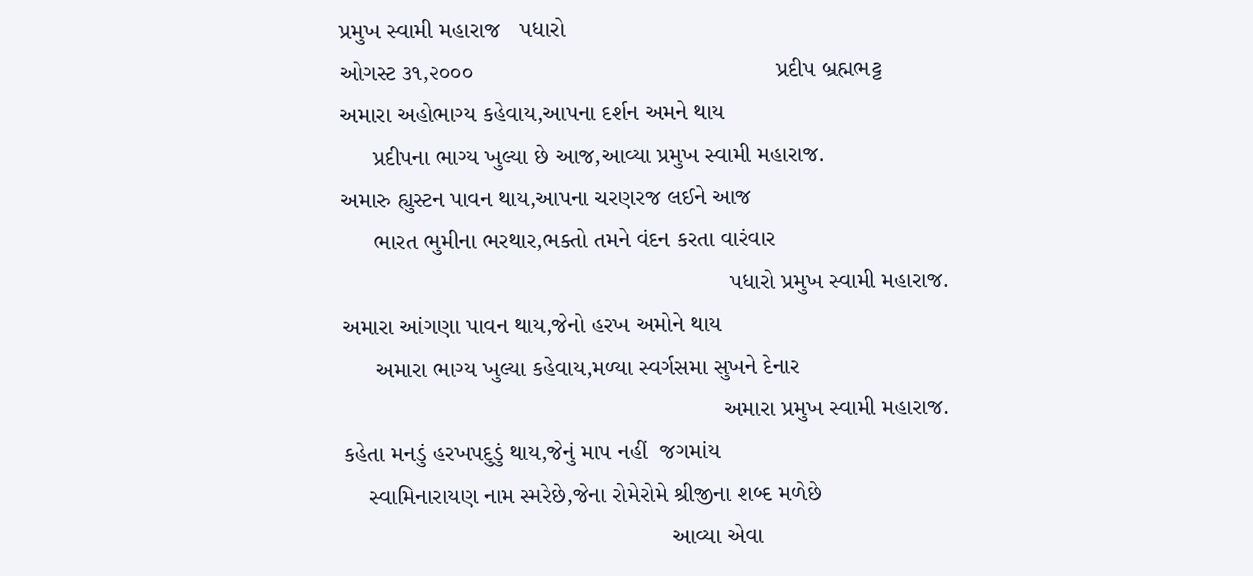પ્રમુખ સ્વામી મહારાજ   પધારો
ઓગસ્ટ ૩૧,૨૦૦૦                                              પ્રદીપ બ્રહ્મભટ્ટ
અમારા અહોભાગ્ય કહેવાય,આપના દર્શન અમને થાય
     પ્રદીપના ભાગ્ય ખુલ્યા છે આજ,આવ્યા પ્રમુખ સ્વામી મહારાજ.
અમારુ હ્યુસ્ટન પાવન થાય,આપના ચરણરજ લઈને આજ
     ભારત ભુમીના ભરથાર,ભક્તો તમને વંદન કરતા વારંવાર
                                                           પધારો પ્રમુખ સ્વામી મહારાજ.
અમારા આંગણા પાવન થાય,જેનો હરખ અમોને થાય
     અમારા ભાગ્ય ખુલ્યા કહેવાય,મળ્યા સ્વર્ગસમા સુખને દેનાર
                                                          અમારા પ્રમુખ સ્વામી મહારાજ.
કહેતા મનડું હરખપદુડું થાય,જેનું માપ નહીં  જગમાંય
    સ્વામિનારાયણ નામ સ્મરેછે,જેના રોમેરોમે શ્રીજીના શબ્દ મળેછે
                                                  આવ્યા એવા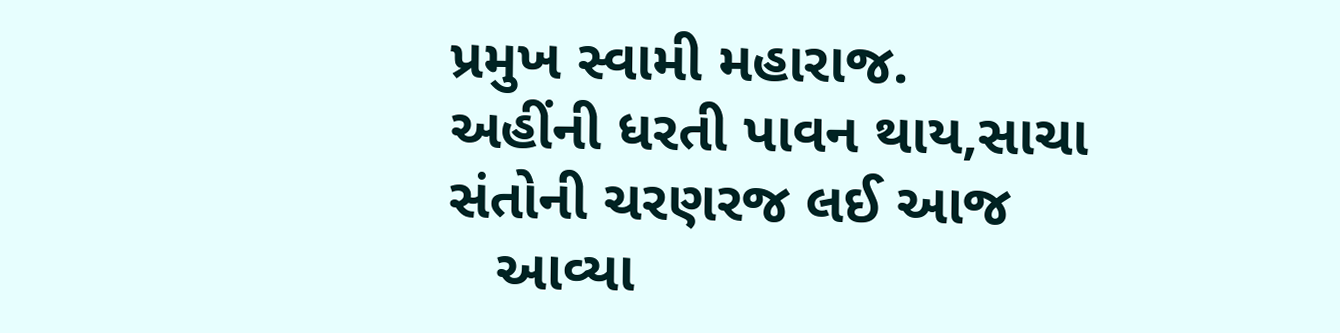પ્રમુખ સ્વામી મહારાજ.
અહીંની ધરતી પાવન થાય,સાચા સંતોની ચરણરજ લઈ આજ
   આવ્યા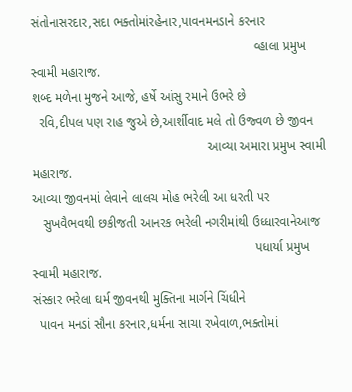સંતોનાસરદાર,સદા ભક્તોમાંરહેનાર,પાવનમનડાને કરનાર
                                                              વ્હાલા પ્રમુખ સ્વામી મહારાજ.
શબ્દ મળેના મુજને આજે, હર્ષે આંસુ રમાને ઉભરે છે
  રવિ,દીપલ પણ રાહ જુએ છે,આર્શીવાદ મલે તો ઉજ્વળ છે જીવન
                                                 આવ્યા અમારા પ્રમુખ સ્વામી મહારાજ.
આવ્યા જીવનમાં લેવાને લાલચ મોહ ભરેલી આ ધરતી પર
   સુખવૈભવથી છકીજતી આનરક ભરેલી નગરીમાંથી ઉધ્ધારવાનેઆજ
                                                              પધાર્યા પ્રમુખ સ્વામી મહારાજ.
સંસ્કાર ભરેલા ઘર્મ જીવનથી મુક્તિના માર્ગને ચિંધીને
  પાવન મનડાં સૌના કરનાર,ધર્મના સાચા રખેવાળ,ભક્તોમાં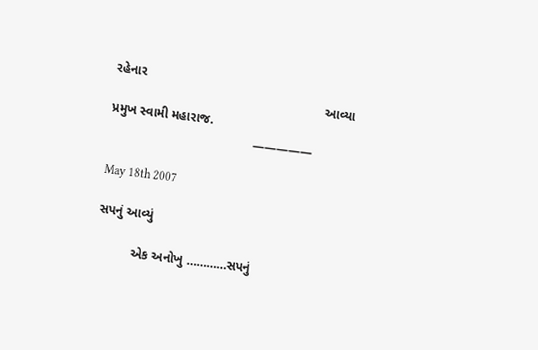રહેનાર
                                                           આવ્યા પ્રમુખ સ્વામી મહારાજ.
                                        —————

May 18th 2007

સપનું આવ્યું

          એક અનોખુ …………સપનું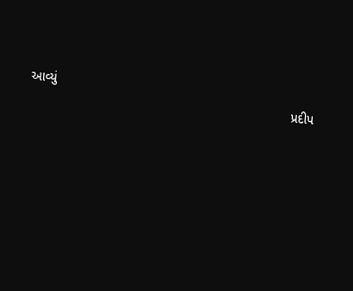આવ્યું
                                                                         પ્રદીપ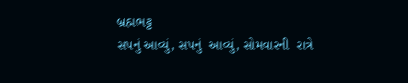બ્રહ્મભટ્ટ
સપનું આવ્યું, સપનું  આવ્યું, સોમવારની  રાત્રે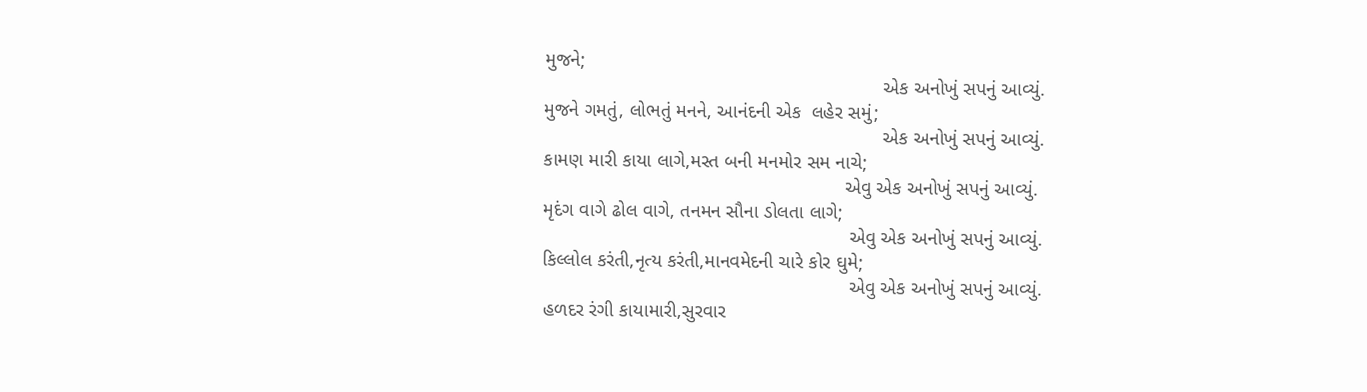મુજને;
                                                               એક અનોખું સપનું આવ્યું.
મુજને ગમતું, લોભતું મનને, આનંદની એક  લહેર સમું;
                                                               એક અનોખું સપનું આવ્યું.
કામણ મારી કાયા લાગે,મસ્ત બની મનમોર સમ નાચે;
                                                        એવુ એક અનોખું સપનું આવ્યું.
મૃદંગ વાગે ઢોલ વાગે, તનમન સૌના ડોલતા લાગે;
                                                         એવુ એક અનોખું સપનું આવ્યું.
કિલ્લોલ કરંતી,નૃત્ય કરંતી,માનવમેદની ચારે કોર ઘુમે;
                                                         એવુ એક અનોખું સપનું આવ્યું.
હળદર રંગી કાયામારી,સુરવાર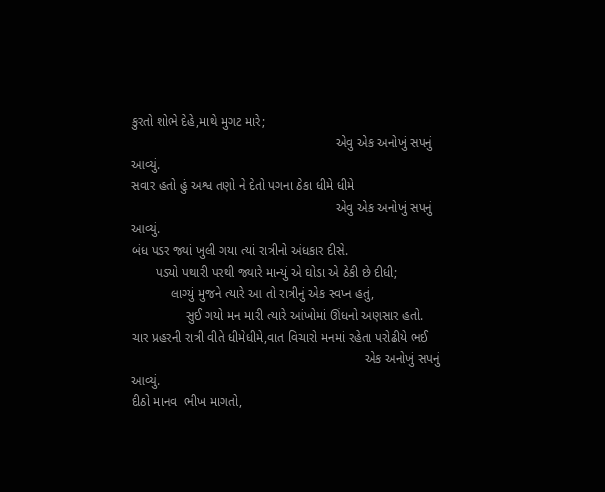કુરતો શોભે દેહે,માથે મુગટ મારે;
                                                         એવુ એક અનોખું સપનું આવ્યું.
સવાર હતો હું અશ્વ તણો ને દેતો પગના ઠેકા ધીમે ધીમે
                                                         એવુ એક અનોખું સપનું આવ્યું.
બંધ પડર જ્યાં ખુલી ગયા ત્યાં રાત્રીનો અંધકાર દીસે.
       પડ્યો પથારી પરથી જ્યારે માન્યું એ ઘોડા એ ઠેકી છે દીધી;
           લાગ્યું મુજને ત્યારે આ તો રાત્રીનું એક સ્વપ્ન હતું,
               સુઈ ગયો મન મારી ત્યારે આંખોમાં ઊંધનો અણસાર હતો.
ચાર પ્રહરની રાત્રી વીતે ધીમેધીમે,વાત વિચારો મનમાં રહેતા પરોઢીયે ભઈ
                                                                 એક અનોખું સપનું આવ્યું.
દીઠો માનવ  ભીખ માગતો,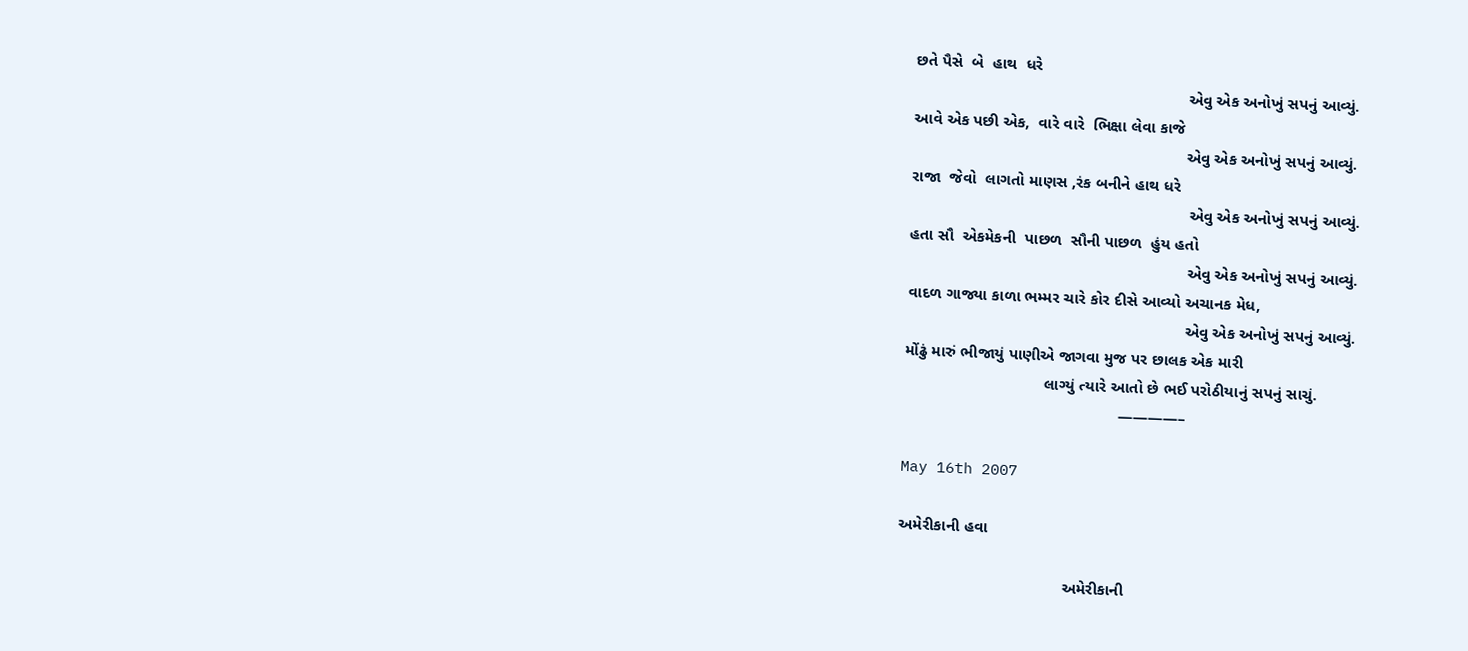છતે પૈસે  બે  હાથ  ધરે
                                                             એવુ એક અનોખું સપનું આવ્યું.
આવે એક પછી એક,  વારે વારે  ભિક્ષા લેવા કાજે
                                                             એવુ એક અનોખું સપનું આવ્યું.
રાજા  જેવો  લાગતો માણસ ,રંક બનીને હાથ ધરે
                                                              એવુ એક અનોખું સપનું આવ્યું.
હતા સૌ  એકમેકની  પાછળ  સૌની પાછળ  હુંય હતો
                                                              એવુ એક અનોખું સપનું આવ્યું.
વાદળ ગાજ્યા કાળા ભમ્મર ચારે કોર દીસે આવ્યો અચાનક મેધ,
                                                              એવુ એક અનોખું સપનું આવ્યું.
મોંઢું મારું ભીજાયું પાણીએ જાગવા મુજ પર છાલક એક મારી
                               લાગ્યું ત્યારે આતો છે ભઈ પરોઠીયાનું સપનું સાચું.
                                                ————–

May 16th 2007

અમેરીકાની હવા

                                     અમેરીકાની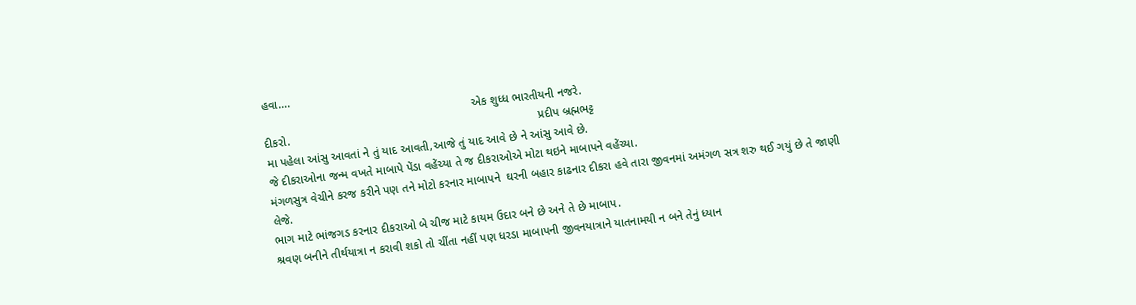હવા….
                                                                એક શુધ્ધ ભારતીયની નજરે.
દીકરો.                                                                            પ્રદીપ બ્રહ્મભટ્ટ
મા પહેલા આંસુ આવતાં ને તું યાદ આવતી,આજે તું યાદ આવે છે ને આંસુ આવે છે.
જે દીકરાઓના જન્મ વખતે માબાપે પેંડા વહેંચ્યા તે જ દીકરાઓએ મોટા થઇને માબાપને વહેંચ્યા.
મંગળસુત્ર વેચીને કરજ કરીને પણ તને મોટો કરનાર માબાપને  ઘરની બહાર કાઢનાર દીકરા હવે તારા જીવનમાં અમંગળ સત્ર શરુ થઈ ગયું છે તે જાણી લેજે.
ભાગ માટે ભાંજગડ કરનાર દીકરાઓ બે ચીજ માટે કાયમ ઉદાર બને છે અને તે છે માબાપ.
શ્રવણ બનીને તીર્થયાત્રા ન કરાવી શકો તો ચીંતા નહીં પણ ધરડા માબાપની જીવનયાત્રાને યાતનામયી ન બને તેનું ધ્યાન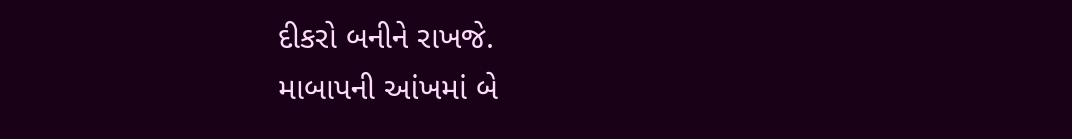દીકરો બનીને રાખજે.
માબાપની આંખમાં બે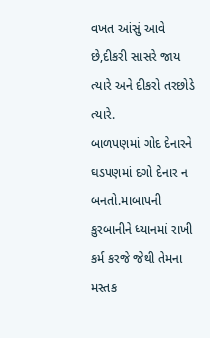વખત આંસું આવે છે,દીકરી સાસરે જાય ત્યારે અને દીકરો તરછોડે ત્યારે.
બાળપણમાં ગોદ દેનારને ઘડપણમાં દગો દેનાર ન બનતો.માબાપની કુરબાનીને ધ્યાનમાં રાખી કર્મ કરજે જેથી તેમના મસ્તક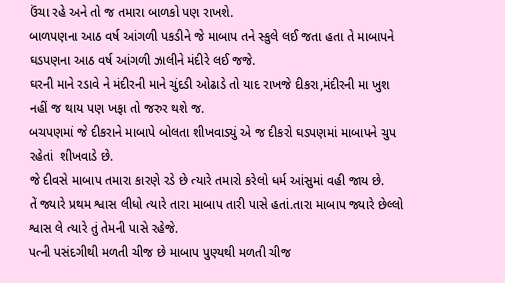ઉંચા રહે અને તો જ તમારા બાળકો પણ રાખશે.
બાળપણના આઠ વર્ષ આંગળી પકડીને જે માબાપ તને સ્કુલે લઈ જતા હતા તે માબાપને ઘડપણના આઠ વર્ષ આંગળી ઝાલીને મંદીરે લઈ જજે.
ઘરની માને રડાવે ને મંદીરની માને ચુંદડી ઓઢાડે તો યાદ રાખજે દીકરા,મંદીરની મા ખુશ નહીં જ થાય પણ ખફા તો જરુર થશે જ.
બચપણમાં જે દીકરાને માબાપે બોલતા શીખવાડ્યું એ જ દીકરો ઘડપણમાં માબાપને ચુપ રહેતાં  શીખવાડે છે.
જે દીવસે માબાપ તમારા કારણે રડે છે ત્યારે તમારો કરેલો ધર્મ આંસુમાં વહી જાય છે.
તેં જ્યારે પ્રથમ શ્વાસ લીધો ત્યારે તારા માબાપ તારી પાસે હતાં.તારા માબાપ જ્યારે છેલ્લો શ્વાસ લે ત્યારે તું તેમની પાસે રહેજે.
પત્ની પસંદગીથી મળતી ચીજ છે માબાપ પુણ્યથી મળતી ચીજ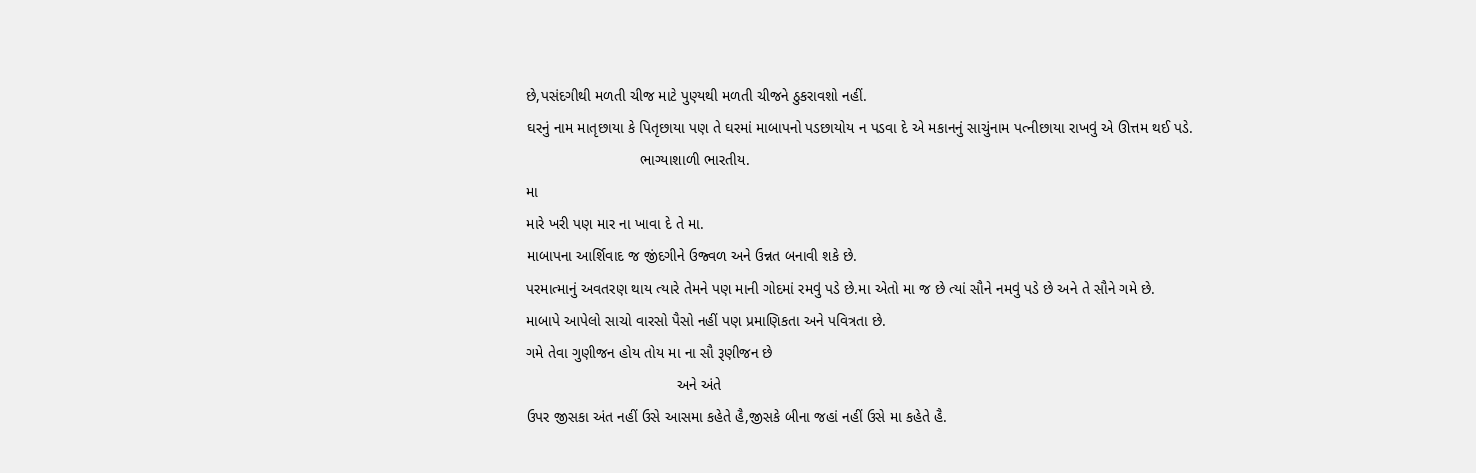છે,પસંદગીથી મળતી ચીજ માટે પુણ્યથી મળતી ચીજને ઠુકરાવશો નહીં.
ઘરનું નામ માતૃછાયા કે પિતૃછાયા પણ તે ઘરમાં માબાપનો પડછાયોય ન પડવા દે એ મકાનનું સાચુંનામ પત્નીછાયા રાખવું એ ઊત્તમ થઈ પડે.
                           ભાગ્યાશાળી ભારતીય.
મા
મારે ખરી પણ માર ના ખાવા દે તે મા.
માબાપના આર્શિવાદ જ જીંદગીને ઉજ્વળ અને ઉન્નત બનાવી શકે છે.
પરમાત્માનું અવતરણ થાય ત્યારે તેમને પણ માની ગોદમાં રમવું પડે છે.મા એતો મા જ છે ત્યાં સૌને નમવું પડે છે અને તે સૌને ગમે છે.
માબાપે આપેલો સાચો વારસો પૈસો નહીં પણ પ્રમાણિકતા અને પવિત્રતા છે.
ગમે તેવા ગુણીજન હોય તોય મા ના સૌ રૂણીજન છે
                                    અને અંતે
ઉપર જીસકા અંત નહીં ઉસે આસમા કહેતે હૈ,જીસકે બીના જહાં નહીં ઉસે મા કહેતે હૈ.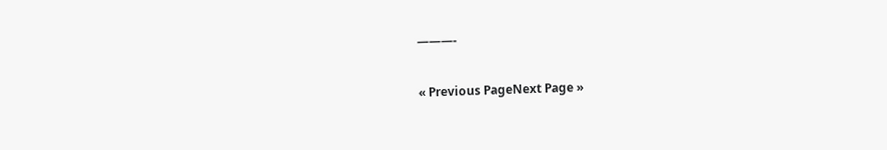———-

« Previous PageNext Page »